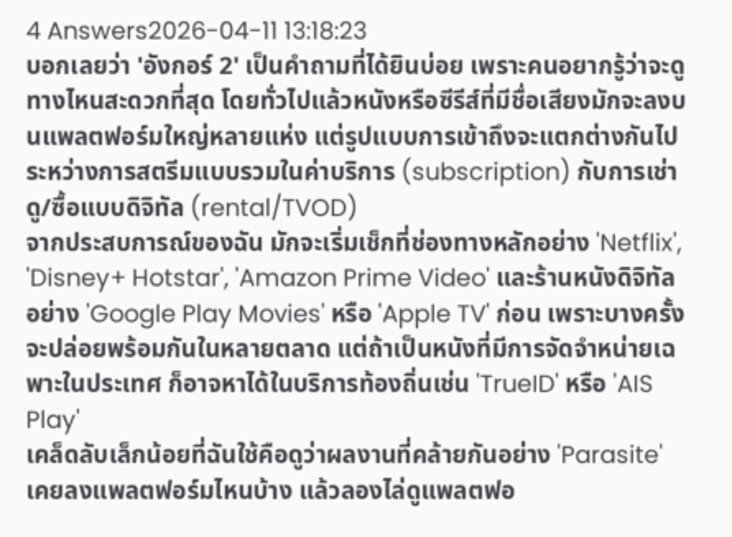4 Answers2026-04-11 13:18:23
บอกเลยว่า 'อังกอร์ 2' เป็นคำถามที่ได้ยินบ่อย เพราะคนอยากรู้ว่าจะดูทางไหนสะดวกที่สุด โดยทั่วไปแล้วหนังหรือซีรีส์ที่มีชื่อเสียงมักจะลงบนแพลตฟอร์มใหญ่หลายแห่ง แต่รูปแบบการเข้าถึงจะแตกต่างกันไประหว่างการสตรีมแบบรวมในค่าบริการ (subscription) กับการเช่าดู/ซื้อแบบดิจิทัล (rental/TVOD)
จากประสบการณ์ของฉัน มักจะเริ่มเช็กที่ช่องทางหลักอย่าง 'Netflix', 'Disney+ Hotstar', 'Amazon Prime Video' และร้านหนังดิจิทัลอย่าง 'Google Play Movies' หรือ 'Apple TV' ก่อน เพราะบางครั้งจะปล่อยพร้อมกันในหลายตลาด แต่ถ้าเป็นหนังที่มีการจัดจำหน่ายเฉพาะในประเทศ ก็อาจหาได้ในบริการท้องถิ่นเช่น 'TrueID' หรือ 'AIS Play'
เคล็ดลับเล็กน้อยที่ฉันใช้คือดูว่าผลงานที่คล้ายกันอย่าง 'Parasite' เคยลงแพลตฟอร์มไหนบ้าง แล้วลองไล่ดูแพลตฟอ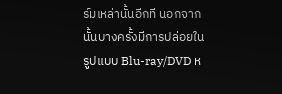ร์มเหล่านั้นอีกที นอกจากนั้นบางครั้งมีการปล่อยในรูปแบบ Blu-ray/DVD ห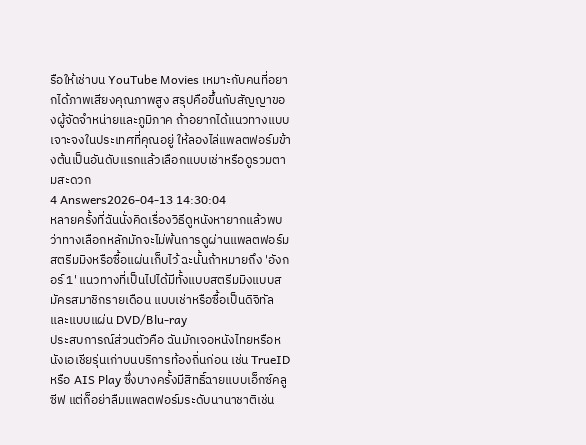รือให้เช่าบน YouTube Movies เหมาะกับคนที่อยากได้ภาพเสียงคุณภาพสูง สรุปคือขึ้นกับสัญญาของผู้จัดจำหน่ายและภูมิภาค ถ้าอยากได้แนวทางแบบเจาะจงในประเทศที่คุณอยู่ ให้ลองไล่แพลตฟอร์มข้างต้นเป็นอันดับแรกแล้วเลือกแบบเช่าหรือดูรวมตามสะดวก
4 Answers2026-04-13 14:30:04
หลายครั้งที่ฉันนั่งคิดเรื่องวิธีดูหนังหายากแล้วพบว่าทางเลือกหลักมักจะไม่พ้นการดูผ่านแพลตฟอร์มสตรีมมิงหรือซื้อแผ่นเก็บไว้ ฉะนั้นถ้าหมายถึง 'อังกอร์ 1' แนวทางที่เป็นไปได้มีทั้งแบบสตรีมมิงแบบสมัครสมาชิกรายเดือน แบบเช่าหรือซื้อเป็นดิจิทัล และแบบแผ่น DVD/Blu‑ray
ประสบการณ์ส่วนตัวคือ ฉันมักเจอหนังไทยหรือหนังเอเชียรุ่นเก่าบนบริการท้องถิ่นก่อน เช่น TrueID หรือ AIS Play ซึ่งบางครั้งมีสิทธิ์ฉายแบบเอ็กซ์คลูซีฟ แต่ก็อย่าลืมแพลตฟอร์มระดับนานาชาติเช่น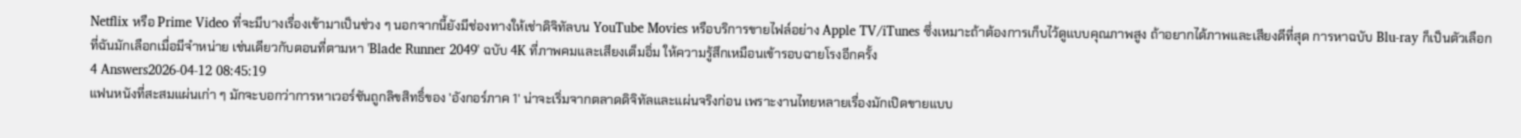Netflix หรือ Prime Video ที่จะมีบางเรื่องเข้ามาเป็นช่วง ๆ นอกจากนี้ยังมีช่องทางให้เช่าดิจิทัลบน YouTube Movies หรือบริการขายไฟล์อย่าง Apple TV/iTunes ซึ่งเหมาะถ้าต้องการเก็บไว้ดูแบบคุณภาพสูง ถ้าอยากได้ภาพและเสียงดีที่สุด การหาฉบับ Blu‑ray ก็เป็นตัวเลือกที่ฉันมักเลือกเมื่อมีจำหน่าย เช่นเดียวกับตอนที่ตามหา 'Blade Runner 2049' ฉบับ 4K ที่ภาพคมและเสียงเต็มอิ่ม ให้ความรู้สึกเหมือนเข้ารอบฉายโรงอีกครั้ง
4 Answers2026-04-12 08:45:19
แฟนหนังที่สะสมแผ่นเก่า ๆ มักจะบอกว่าการหาเวอร์ชันถูกลิขสิทธิ์ของ 'อังกอร์ภาค 1' น่าจะเริ่มจากตลาดดิจิทัลและแผ่นจริงก่อน เพราะงานไทยหลายเรื่องมักเปิดขายแบบ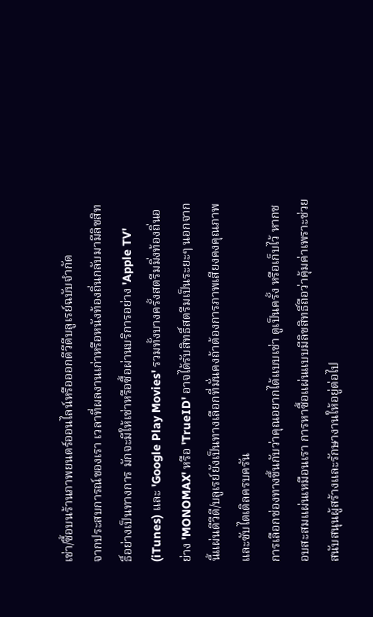เช่า/ซื้อบนร้านภาพยนตร์ออนไลน์หรือออกดีวีดีบลูเรย์ฉบับจำกัด
จากประสบการณ์ของเรา เวลาที่ผลงานเก่าหรือหนังท้องถิ่นกลับมามีลิขสิทธิ์อย่างเป็นทางการ มักจะมีให้เช่าหรือซื้อผ่านบริการอย่าง 'Apple TV' (iTunes) และ 'Google Play Movies' รวมทั้งบางครั้งสตรีมมิ่งท้องถิ่นอย่าง 'MONOMAX' หรือ 'TrueID' อาจได้รับสิทธิ์สตรีมเป็นระยะๆ นอกจากนี้แผ่นดีวีดี/บลูเรย์ยังเป็นทางเลือกที่มั่นคงถ้าต้องการภาพเสียงคงคุณภาพและซับไตเติลครบครัน
การเลือกช่องทางขึ้นกับว่าคุณอยากได้แบบเช่า ดูเป็นครั้ง หรือเก็บไว้ หากชอบสะสมแผ่นเหมือนเรา การหาซื้อแผ่นแบบมีลิขสิทธิ์ถือว่าคุ้มค่าเพราะช่วยสนับสนุนผู้สร้างและรักษางานให้อยู่ต่อไป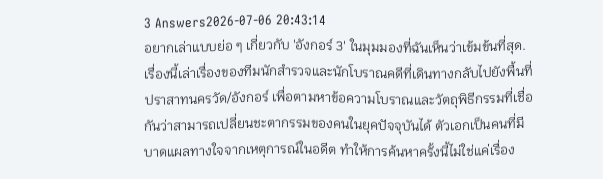3 Answers2026-07-06 20:43:14
อยากเล่าแบบย่อ ๆ เกี่ยวกับ 'อังกอร์ 3' ในมุมมองที่ฉันเห็นว่าเข้มข้นที่สุด.
เรื่องนี้เล่าเรื่องของทีมนักสำรวจและนักโบราณคดีที่เดินทางกลับไปยังพื้นที่ปราสาทนครวัด/อังกอร์ เพื่อตามหาข้อความโบราณและวัตถุพิธีกรรมที่เชื่อกันว่าสามารถเปลี่ยนชะตากรรมของคนในยุคปัจจุบันได้ ตัวเอกเป็นคนที่มีบาดแผลทางใจจากเหตุการณ์ในอดีต ทำให้การค้นหาครั้งนี้ไม่ใช่แค่เรื่อง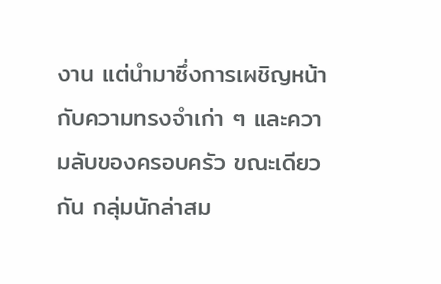งาน แต่นำมาซึ่งการเผชิญหน้ากับความทรงจำเก่า ๆ และความลับของครอบครัว ขณะเดียวกัน กลุ่มนักล่าสม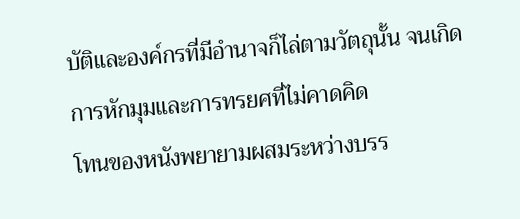บัติและองค์กรที่มีอำนาจก็ไล่ตามวัตถุนั้น จนเกิดการหักมุมและการทรยศที่ไม่คาดคิด
โทนของหนังพยายามผสมระหว่างบรร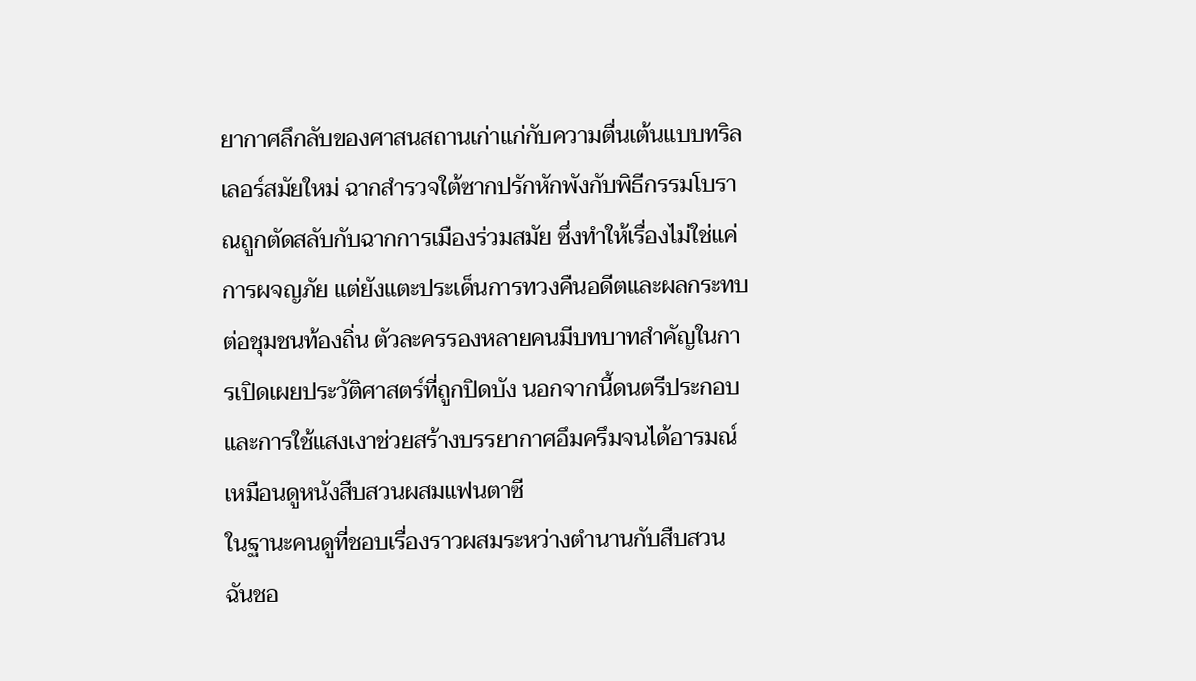ยากาศลึกลับของศาสนสถานเก่าแก่กับความตื่นเต้นแบบทริลเลอร์สมัยใหม่ ฉากสำรวจใต้ซากปรักหักพังกับพิธีกรรมโบราณถูกตัดสลับกับฉากการเมืองร่วมสมัย ซึ่งทำให้เรื่องไม่ใช่แค่การผจญภัย แต่ยังแตะประเด็นการทวงคืนอดีตและผลกระทบต่อชุมชนท้องถิ่น ตัวละครรองหลายคนมีบทบาทสำคัญในการเปิดเผยประวัติศาสตร์ที่ถูกปิดบัง นอกจากนี้ดนตรีประกอบและการใช้แสงเงาช่วยสร้างบรรยากาศอึมครึมจนได้อารมณ์เหมือนดูหนังสืบสวนผสมแฟนตาซี
ในฐานะคนดูที่ชอบเรื่องราวผสมระหว่างตำนานกับสืบสวน ฉันชอ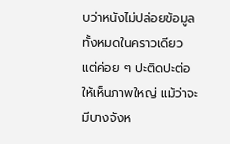บว่าหนังไม่ปล่อยข้อมูลทั้งหมดในคราวเดียว แต่ค่อย ๆ ปะติดปะต่อให้เห็นภาพใหญ่ แม้ว่าจะมีบางจังห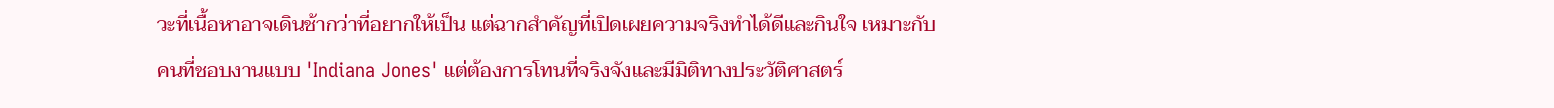วะที่เนื้อหาอาจเดินช้ากว่าที่อยากให้เป็น แต่ฉากสำคัญที่เปิดเผยความจริงทำได้ดีและกินใจ เหมาะกับคนที่ชอบงานแบบ 'Indiana Jones' แต่ต้องการโทนที่จริงจังและมีมิติทางประวัติศาสตร์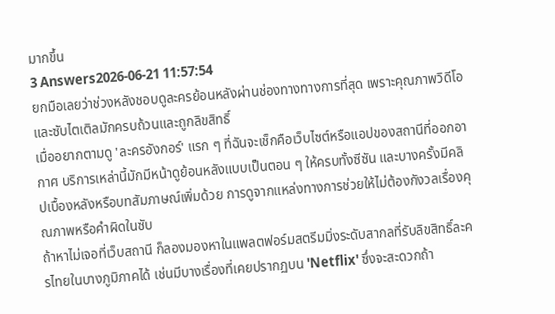มากขึ้น
3 Answers2026-06-21 11:57:54
ยกมือเลยว่าช่วงหลังชอบดูละครย้อนหลังผ่านช่องทางทางการที่สุด เพราะคุณภาพวิดีโอและซับไตเติลมักครบถ้วนและถูกลิขสิทธิ์
เมื่ออยากตามดู 'ละครอังกอร์' แรก ๆ ที่ฉันจะเช็กคือเว็บไซต์หรือแอปของสถานีที่ออกอากาศ บริการเหล่านี้มักมีหน้าดูย้อนหลังแบบเป็นตอน ๆ ให้ครบทั้งซีซัน และบางครั้งมีคลิปเบื้องหลังหรือบทสัมภาษณ์เพิ่มด้วย การดูจากแหล่งทางการช่วยให้ไม่ต้องกังวลเรื่องคุณภาพหรือคำผิดในซับ
ถ้าหาไม่เจอที่เว็บสถานี ก็ลองมองหาในแพลตฟอร์มสตรีมมิ่งระดับสากลที่รับลิขสิทธิ์ละครไทยในบางภูมิภาคได้ เช่นมีบางเรื่องที่เคยปรากฏบน 'Netflix' ซึ่งจะสะดวกถ้า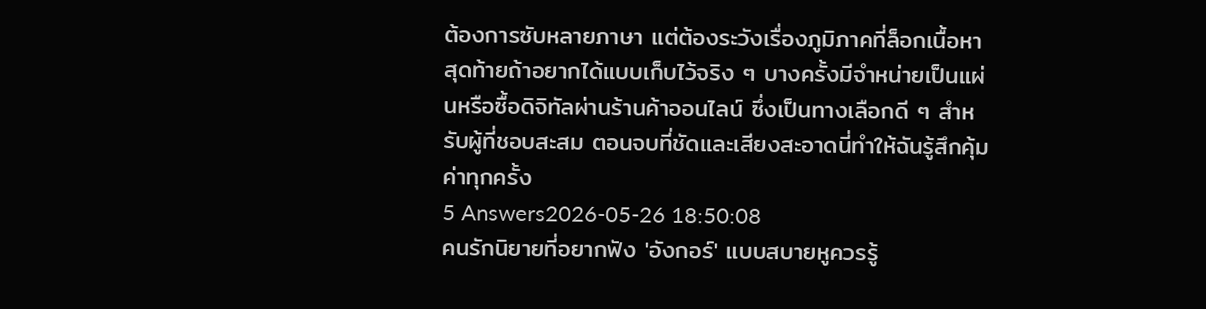ต้องการซับหลายภาษา แต่ต้องระวังเรื่องภูมิภาคที่ล็อกเนื้อหา สุดท้ายถ้าอยากได้แบบเก็บไว้จริง ๆ บางครั้งมีจำหน่ายเป็นแผ่นหรือซื้อดิจิทัลผ่านร้านค้าออนไลน์ ซึ่งเป็นทางเลือกดี ๆ สำหรับผู้ที่ชอบสะสม ตอนจบที่ชัดและเสียงสะอาดนี่ทำให้ฉันรู้สึกคุ้มค่าทุกครั้ง
5 Answers2026-05-26 18:50:08
คนรักนิยายที่อยากฟัง 'อังกอร์' แบบสบายหูควรรู้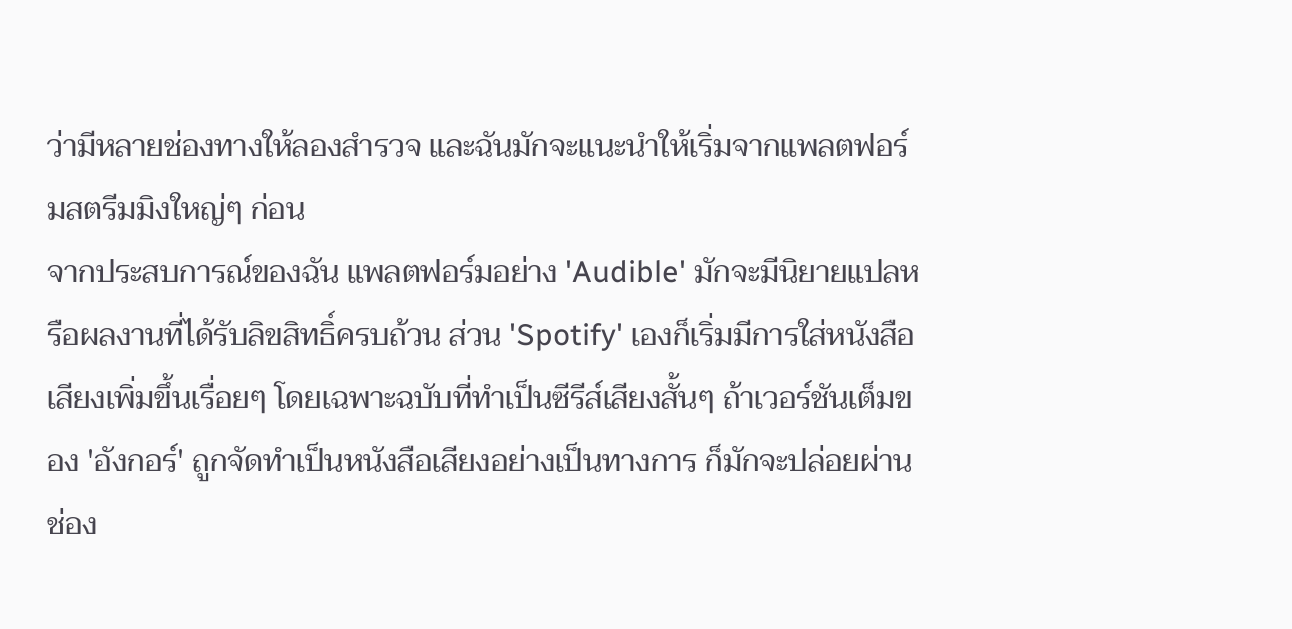ว่ามีหลายช่องทางให้ลองสำรวจ และฉันมักจะแนะนำให้เริ่มจากแพลตฟอร์มสตรีมมิงใหญ่ๆ ก่อน
จากประสบการณ์ของฉัน แพลตฟอร์มอย่าง 'Audible' มักจะมีนิยายแปลหรือผลงานที่ได้รับลิขสิทธิ์ครบถ้วน ส่วน 'Spotify' เองก็เริ่มมีการใส่หนังสือเสียงเพิ่มขึ้นเรื่อยๆ โดยเฉพาะฉบับที่ทำเป็นซีรีส์เสียงสั้นๆ ถ้าเวอร์ชันเต็มของ 'อังกอร์' ถูกจัดทำเป็นหนังสือเสียงอย่างเป็นทางการ ก็มักจะปล่อยผ่านช่อง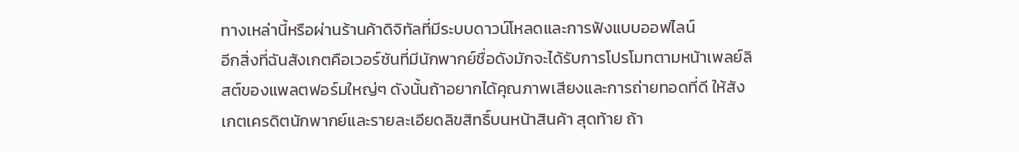ทางเหล่านี้หรือผ่านร้านค้าดิจิทัลที่มีระบบดาวน์โหลดและการฟังแบบออฟไลน์
อีกสิ่งที่ฉันสังเกตคือเวอร์ชันที่มีนักพากย์ชื่อดังมักจะได้รับการโปรโมทตามหน้าเพลย์ลิสต์ของแพลตฟอร์มใหญ่ๆ ดังนั้นถ้าอยากได้คุณภาพเสียงและการถ่ายทอดที่ดี ให้สังเกตเครดิตนักพากย์และรายละเอียดลิขสิทธิ์บนหน้าสินค้า สุดท้าย ถ้า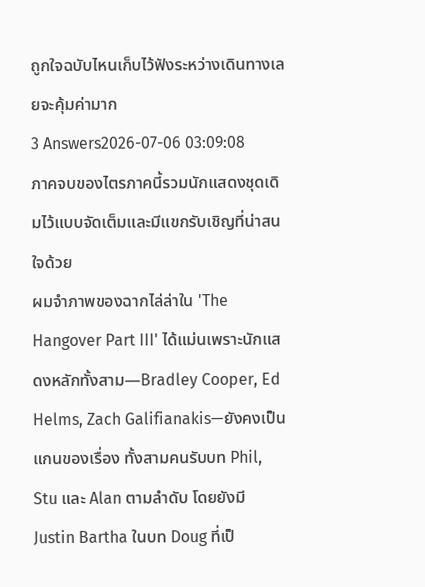ถูกใจฉบับไหนเก็บไว้ฟังระหว่างเดินทางเลยจะคุ้มค่ามาก
3 Answers2026-07-06 03:09:08
ภาคจบของไตรภาคนี้รวมนักแสดงชุดเดิมไว้แบบจัดเต็มและมีแขกรับเชิญที่น่าสนใจด้วย
ผมจำภาพของฉากไล่ล่าใน 'The Hangover Part III' ได้แม่นเพราะนักแสดงหลักทั้งสาม—Bradley Cooper, Ed Helms, Zach Galifianakis—ยังคงเป็นแกนของเรื่อง ทั้งสามคนรับบท Phil, Stu และ Alan ตามลำดับ โดยยังมี Justin Bartha ในบท Doug ที่เป็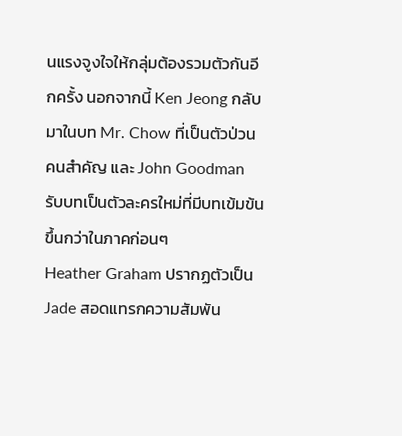นแรงจูงใจให้กลุ่มต้องรวมตัวกันอีกครั้ง นอกจากนี้ Ken Jeong กลับมาในบท Mr. Chow ที่เป็นตัวป่วนคนสำคัญ และ John Goodman รับบทเป็นตัวละครใหม่ที่มีบทเข้มข้นขึ้นกว่าในภาคก่อนๆ
Heather Graham ปรากฏตัวเป็น Jade สอดแทรกความสัมพัน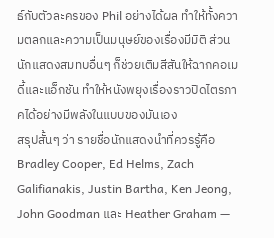ธ์กับตัวละครของ Phil อย่างได้ผล ทำให้ทั้งความตลกและความเป็นมนุษย์ของเรื่องมีมิติ ส่วนนักแสดงสมทบอื่นๆ ก็ช่วยเติมสีสันให้ฉากคอเมดี้และแอ็กชัน ทำให้หนังพยุงเรื่องราวปิดไตรภาคได้อย่างมีพลังในแบบของมันเอง
สรุปสั้นๆ ว่า รายชื่อนักแสดงนำที่ควรรู้คือ Bradley Cooper, Ed Helms, Zach Galifianakis, Justin Bartha, Ken Jeong, John Goodman และ Heather Graham —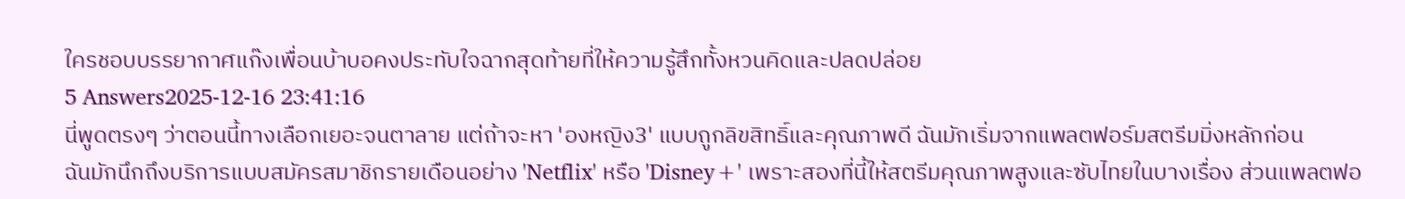ใครชอบบรรยากาศแก๊งเพื่อนบ้าบอคงประทับใจฉากสุดท้ายที่ให้ความรู้สึกทั้งหวนคิดและปลดปล่อย
5 Answers2025-12-16 23:41:16
นี่พูดตรงๆ ว่าตอนนี้ทางเลือกเยอะจนตาลาย แต่ถ้าจะหา 'องหญิง3' แบบถูกลิขสิทธิ์และคุณภาพดี ฉันมักเริ่มจากแพลตฟอร์มสตรีมมิ่งหลักก่อน
ฉันมักนึกถึงบริการแบบสมัครสมาชิกรายเดือนอย่าง 'Netflix' หรือ 'Disney+' เพราะสองที่นี้ให้สตรีมคุณภาพสูงและซับไทยในบางเรื่อง ส่วนแพลตฟอ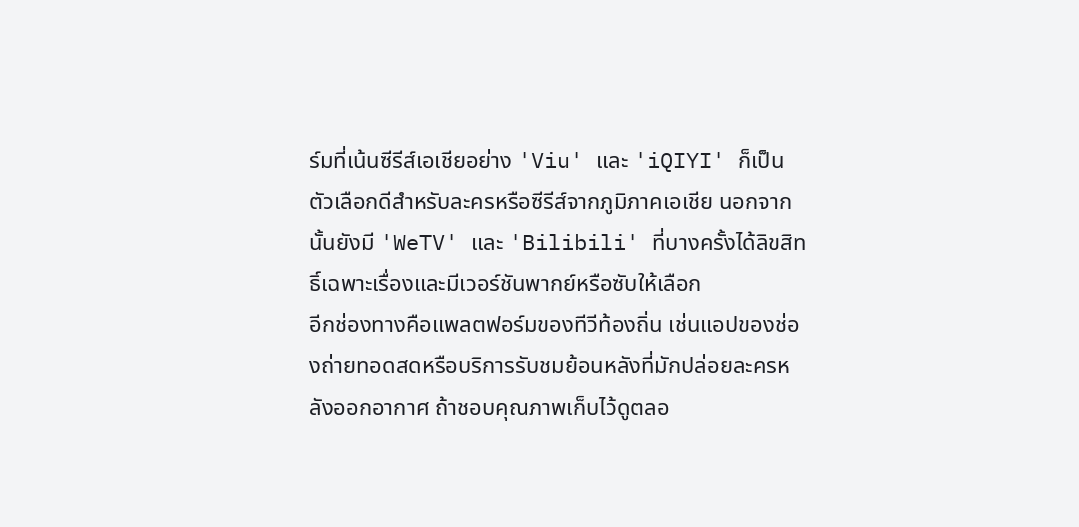ร์มที่เน้นซีรีส์เอเชียอย่าง 'Viu' และ 'iQIYI' ก็เป็นตัวเลือกดีสำหรับละครหรือซีรีส์จากภูมิภาคเอเชีย นอกจากนั้นยังมี 'WeTV' และ 'Bilibili' ที่บางครั้งได้ลิขสิทธิ์เฉพาะเรื่องและมีเวอร์ชันพากย์หรือซับให้เลือก
อีกช่องทางคือแพลตฟอร์มของทีวีท้องถิ่น เช่นแอปของช่องถ่ายทอดสดหรือบริการรับชมย้อนหลังที่มักปล่อยละครหลังออกอากาศ ถ้าชอบคุณภาพเก็บไว้ดูตลอ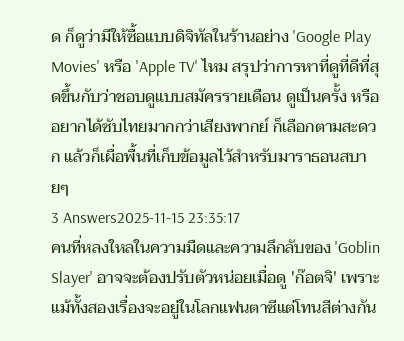ด ก็ดูว่ามีให้ซื้อแบบดิจิทัลในร้านอย่าง 'Google Play Movies' หรือ 'Apple TV' ไหม สรุปว่าการหาที่ดูที่ดีที่สุดขึ้นกับว่าชอบดูแบบสมัครรายเดือน ดูเป็นครั้ง หรืออยากได้ซับไทยมากกว่าเสียงพากย์ ก็เลือกตามสะดวก แล้วก็เผื่อพื้นที่เก็บข้อมูลไว้สำหรับมาราธอนสบายๆ
3 Answers2025-11-15 23:35:17
คนที่หลงใหลในความมืดและความลึกลับของ 'Goblin Slayer' อาจจะต้องปรับตัวหน่อยเมื่อดู 'ก๊อตจิ' เพราะแม้ทั้งสองเรื่องจะอยู่ในโลกแฟนตาซีแต่โทนสีต่างกัน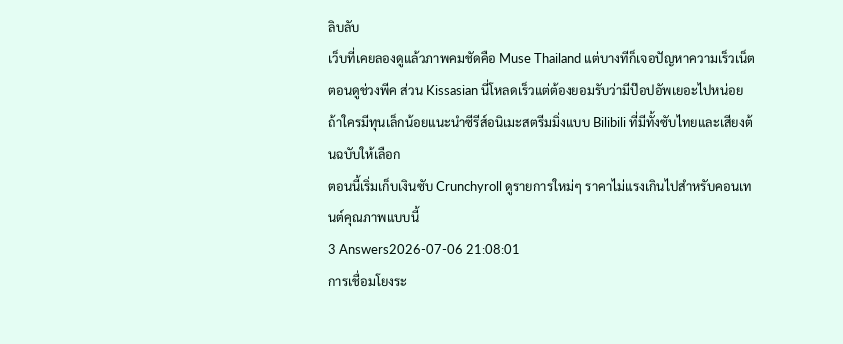ลิบลับ
เว็บที่เคยลองดูแล้วภาพคมชัดคือ Muse Thailand แต่บางทีก็เจอปัญหาความเร็วเน็ตตอนดูช่วงพีค ส่วน Kissasian นี่โหลดเร็วแต่ต้องยอมรับว่ามีป๊อปอัพเยอะไปหน่อย ถ้าใครมีทุนเล็กน้อยแนะนำซีรีส์อนิเมะสตรีมมิ่งแบบ Bilibili ที่มีทั้งซับไทยและเสียงต้นฉบับให้เลือก
ตอนนี้เริ่มเก็บเงินซับ Crunchyroll ดูรายการใหม่ๆ ราคาไม่แรงเกินไปสำหรับคอนเทนต์คุณภาพแบบนี้
3 Answers2026-07-06 21:08:01
การเชื่อมโยงระ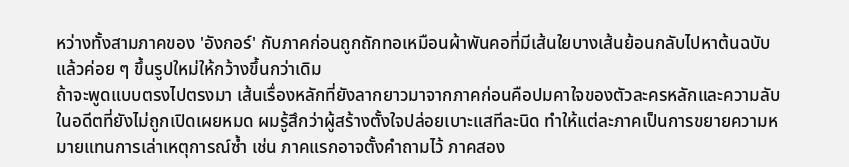หว่างทั้งสามภาคของ 'อังกอร์' กับภาคก่อนถูกถักทอเหมือนผ้าพันคอที่มีเส้นใยบางเส้นย้อนกลับไปหาต้นฉบับแล้วค่อย ๆ ขึ้นรูปใหม่ให้กว้างขึ้นกว่าเดิม
ถ้าจะพูดแบบตรงไปตรงมา เส้นเรื่องหลักที่ยังลากยาวมาจากภาคก่อนคือปมคาใจของตัวละครหลักและความลับในอดีตที่ยังไม่ถูกเปิดเผยหมด ผมรู้สึกว่าผู้สร้างตั้งใจปล่อยเบาะแสทีละนิด ทำให้แต่ละภาคเป็นการขยายความหมายแทนการเล่าเหตุการณ์ซ้ำ เช่น ภาคแรกอาจตั้งคำถามไว้ ภาคสอง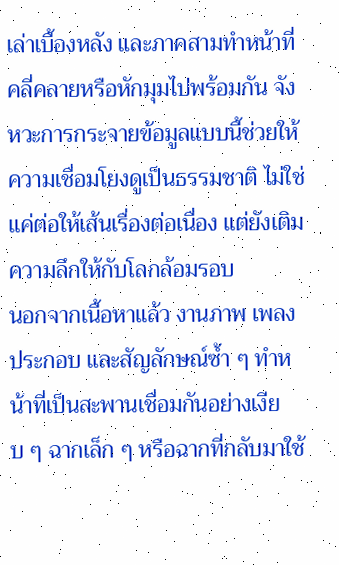เล่าเบื้องหลัง และภาคสามทำหน้าที่คลี่คลายหรือหักมุมไปพร้อมกัน จังหวะการกระจายข้อมูลแบบนี้ช่วยให้ความเชื่อมโยงดูเป็นธรรมชาติ ไม่ใช่แค่ต่อให้เส้นเรื่องต่อเนื่อง แต่ยังเติมความลึกให้กับโลกล้อมรอบ
นอกจากเนื้อหาแล้ว งานภาพ เพลงประกอบ และสัญลักษณ์ซ้ำ ๆ ทำหน้าที่เป็นสะพานเชื่อมกันอย่างเงียบ ๆ ฉากเล็ก ๆ หรือฉากที่กลับมาใช้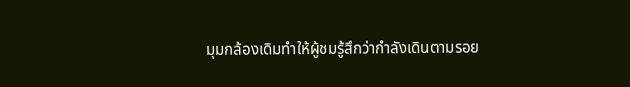มุมกล้องเดิมทำให้ผู้ชมรู้สึกว่ากำลังเดินตามรอย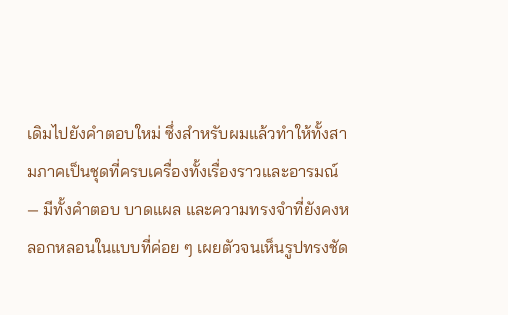เดิมไปยังคำตอบใหม่ ซึ่งสำหรับผมแล้วทำให้ทั้งสามภาคเป็นชุดที่ครบเครื่องทั้งเรื่องราวและอารมณ์ — มีทั้งคำตอบ บาดแผล และความทรงจำที่ยังคงหลอกหลอนในแบบที่ค่อย ๆ เผยตัวจนเห็นรูปทรงชัด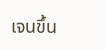เจนขึ้น